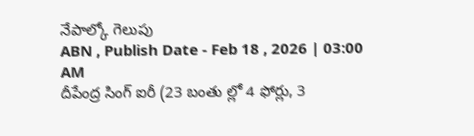నేపాల్కో గెలుపు
ABN , Publish Date - Feb 18 , 2026 | 03:00 AM
దీపేంద్ర సింగ్ ఐరీ (23 బంతు ల్లో 4 ఫోర్లు, 3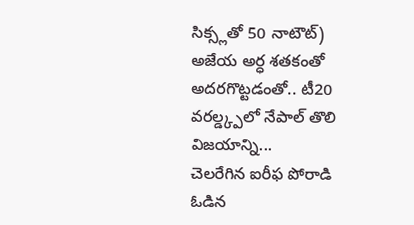సిక్స్లతో 50 నాటౌట్) అజేయ అర్ధ శతకంతో అదరగొట్టడంతో.. టీ20 వరల్డ్క్పలో నేపాల్ తొలి విజయాన్ని...
చెలరేగిన ఐరీఫ పోరాడి ఓడిన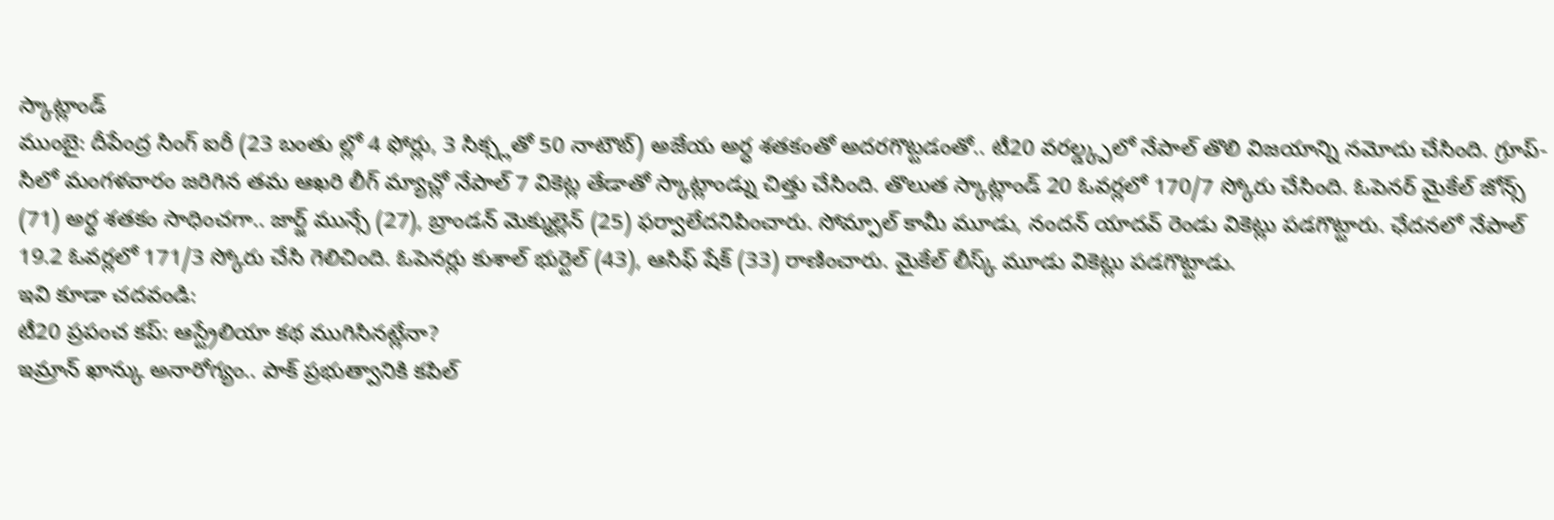స్కాట్లాండ్
ముంబై: దీపేంద్ర సింగ్ ఐరీ (23 బంతు ల్లో 4 ఫోర్లు, 3 సిక్స్లతో 50 నాటౌట్) అజేయ అర్ధ శతకంతో అదరగొట్టడంతో.. టీ20 వరల్డ్క్పలో నేపాల్ తొలి విజయాన్ని నమోదు చేసింది. గ్రూప్-సిలో మంగళవారం జరిగిన తమ ఆఖరి లీగ్ మ్యాచ్లో నేపాల్ 7 వికెట్ల తేడాతో స్కాట్లాండ్ను చిత్తు చేసింది. తొలుత స్కాట్లాండ్ 20 ఓవర్లలో 170/7 స్కోరు చేసింది. ఓపెనర్ మైకేల్ జోన్స్ (71) అర్ధ శతకం సాధించగా.. జార్జ్ మున్సే (27), బ్రాండన్ మెక్ముల్లెన్ (25) ఫర్వాలేదనిపించారు. సోమ్పాల్ కామీ మూడు, నందన్ యాదవ్ రెండు వికెట్లు పడగొట్టారు. ఛేదనలో నేపాల్ 19.2 ఓవర్లలో 171/3 స్కోరు చేసి గెలిచింది. ఓపెనర్లు కుశాల్ భుర్టెల్ (43), ఆసిఫ్ షేక్ (33) రాణించారు. మైకేల్ లీస్క్ మూడు వికెట్లు పడగొట్టాడు.
ఇవి కూడా చదవండి:
టీ20 ప్రపంచ కప్: ఆస్ట్రేలియా కథ ముగిసినట్లేనా?
ఇమ్రాన్ ఖాన్కు అనారోగ్యం.. పాక్ ప్రభుత్వానికి కపిల్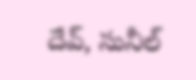దేవ్, సునీల్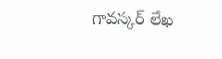గావస్కర్ లేఖ